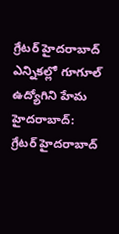గ్రేటర్ హైదరాబాద్ ఎన్నికల్లో గూగూల్ ఉద్యోగిని హేమ
హైదరాబాద్: గ్రేటర్ హైదరాబాద్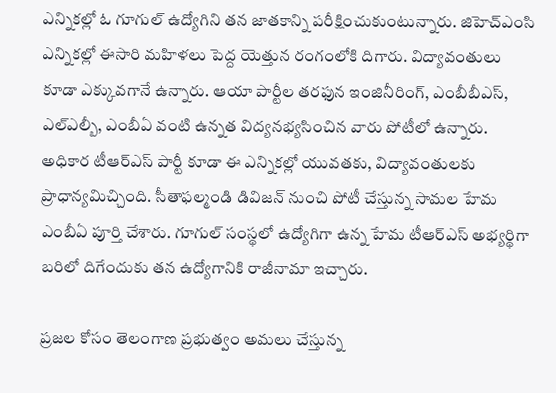ఎన్నికల్లో ఓ గూగుల్ ఉద్యోగిని తన జాతకాన్ని పరీక్షించుకుంటున్నారు. జిహెచ్ఎంసి ఎన్నికల్లో ఈసారి మహిళలు పెద్ద యెత్తున రంగంలోకి దిగారు. విద్యావంతులు కూడా ఎక్కువగానే ఉన్నారు. ఆయా పార్టీల తరఫున ఇంజినీరింగ్, ఎంబీబీఎస్, ఎల్ఎల్బీ, ఎంబీఏ వంటి ఉన్నత విద్యనభ్యసించిన వారు పోటీలో ఉన్నారు.
అధికార టీఆర్ఎస్ పార్టీ కూడా ఈ ఎన్నికల్లో యువతకు, విద్యావంతులకు ప్రాధాన్యమిచ్చింది. సీతాఫల్మండి డివిజన్ నుంచి పోటీ చేస్తున్న సామల హేమ ఎంబీఏ పూర్తి చేశారు. గూగుల్ సంస్థలో ఉద్యోగిగా ఉన్న హేమ టీఆర్ఎస్ అభ్యర్థిగా బరిలో దిగేందుకు తన ఉద్యోగానికి రాజీనామా ఇచ్చారు.

ప్రజల కోసం తెలంగాణ ప్రభుత్వం అమలు చేస్తున్న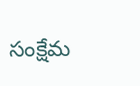సంక్షేమ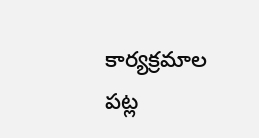కార్యక్రమాల పట్ల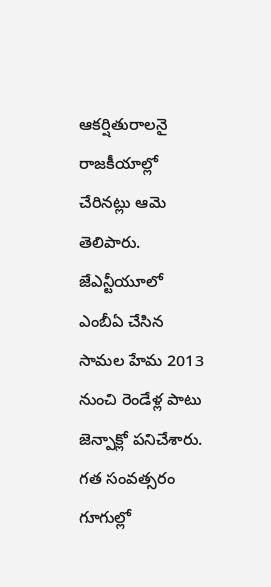ఆకర్షితురాలనై రాజకీయాల్లో చేరినట్లు ఆమె తెలిపారు. జేఎన్టీయూలో ఎంబీఏ చేసిన సామల హేమ 2013 నుంచి రెండేళ్ల పాటు జెన్పాక్లో పనిచేశారు. గత సంవత్సరం గూగుల్లో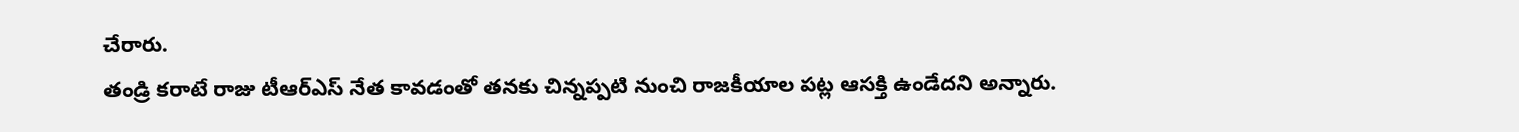చేరారు.
తండ్రి కరాటే రాజు టీఆర్ఎస్ నేత కావడంతో తనకు చిన్నప్పటి నుంచి రాజకీయాల పట్ల ఆసక్తి ఉండేదని అన్నారు.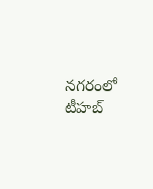నగరంలో టీహబ్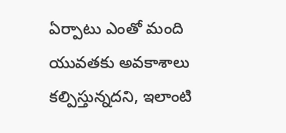ఏర్పాటు ఎంతో మంది యువతకు అవకాశాలు కల్పిస్తున్నదని, ఇలాంటి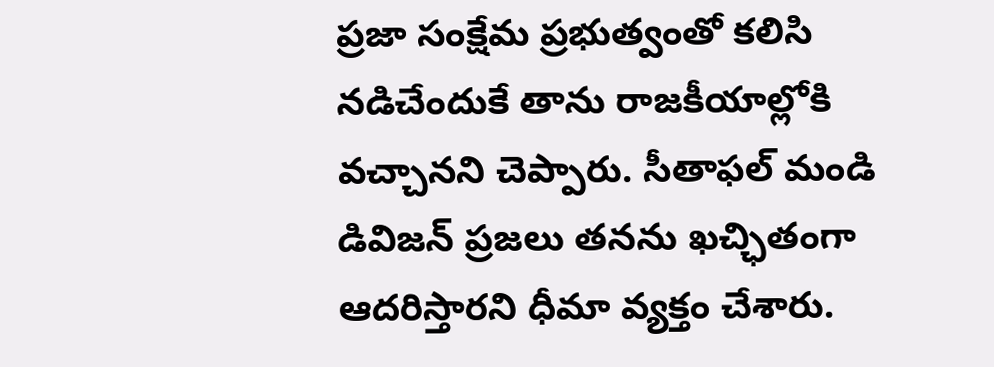ప్రజా సంక్షేమ ప్రభుత్వంతో కలిసి నడిచేందుకే తాను రాజకీయాల్లోకి వచ్చానని చెప్పారు. సీతాఫల్ మండి డివిజన్ ప్రజలు తనను ఖచ్ఛితంగా ఆదరిస్తారని ధీమా వ్యక్తం చేశారు.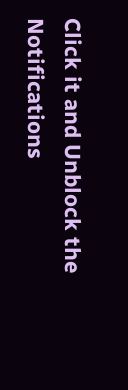Click it and Unblock the Notifications